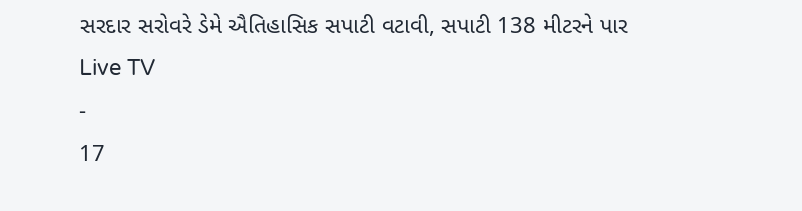સરદાર સરોવરે ડેમે ઐતિહાસિક સપાટી વટાવી, સપાટી 138 મીટરને પાર
Live TV
-
17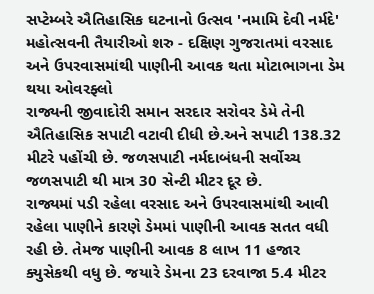સપ્ટેમ્બરે ઐતિહાસિક ઘટનાનો ઉત્સવ 'નમામિ દેવી નર્મદે' મહોત્સવની તૈયારીઓ શરુ - દક્ષિણ ગુજરાતમાં વરસાદ અને ઉપરવાસમાંથી પાણીની આવક થતા મોટાભાગના ડેમ થયા ઓવરફ્લો
રાજ્યની જીવાદોરી સમાન સરદાર સરોવર ડેમે તેની ઐતિહાસિક સપાટી વટાવી દીધી છે.અને સપાટી 138.32 મીટરે પહોંચી છે. જળસપાટી નર્મદાબંધની સર્વોચ્ચ જળસપાટી થી માત્ર 30 સેન્ટી મીટર દૂર છે.
રાજ્યમાં પડી રહેલા વરસાદ અને ઉપરવાસમાંથી આવી રહેલા પાણીને કારણે ડેમમાં પાણીની આવક સતત વધી રહી છે. તેમજ પાણીની આવક 8 લાખ 11 હજાર ક્યુસેકથી વધુ છે. જયારે ડેમના 23 દરવાજા 5.4 મીટર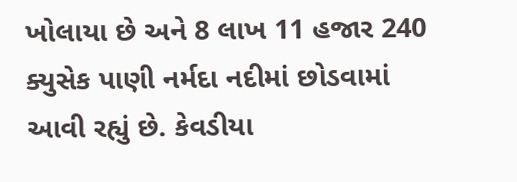ખોલાયા છે અને 8 લાખ 11 હજાર 240 ક્યુસેક પાણી નર્મદા નદીમાં છોડવામાં આવી રહ્યું છે. કેવડીયા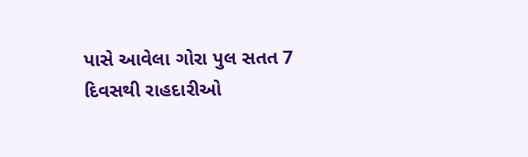પાસે આવેલા ગોરા પુલ સતત 7 દિવસથી રાહદારીઓ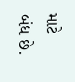માટે બંધ છે.